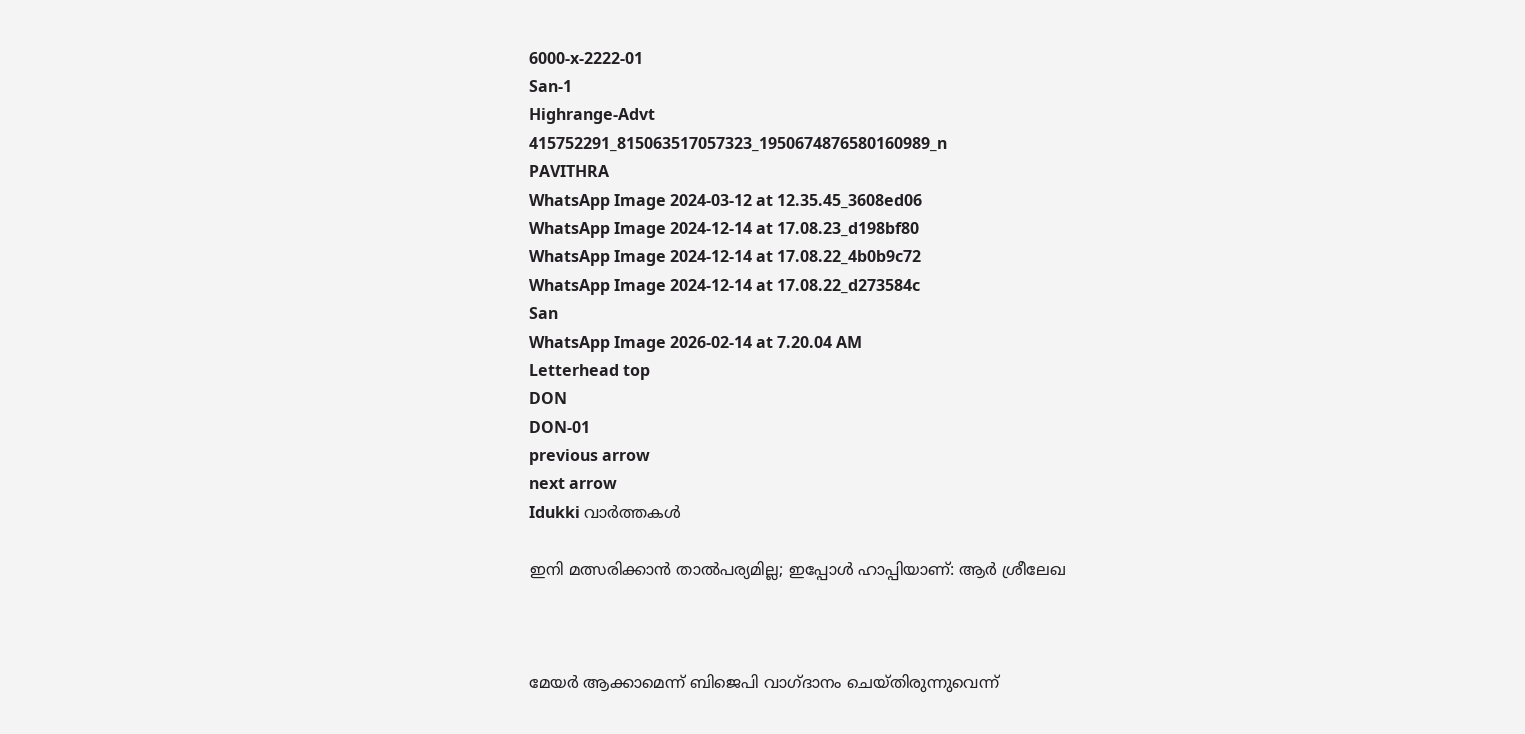6000-x-2222-01
San-1
Highrange-Advt
415752291_815063517057323_1950674876580160989_n
PAVITHRA
WhatsApp Image 2024-03-12 at 12.35.45_3608ed06
WhatsApp Image 2024-12-14 at 17.08.23_d198bf80
WhatsApp Image 2024-12-14 at 17.08.22_4b0b9c72
WhatsApp Image 2024-12-14 at 17.08.22_d273584c
San
WhatsApp Image 2026-02-14 at 7.20.04 AM
Letterhead top
DON
DON-01
previous arrow
next arrow
Idukki വാര്‍ത്തകള്‍

ഇനി മത്സരിക്കാന്‍ താല്‍പര്യമില്ല; ഇപ്പോള്‍ ഹാപ്പിയാണ്: ആര്‍ ശ്രീലേഖ



മേയര്‍ ആക്കാമെന്ന് ബിജെപി വാഗ്ദാനം ചെയ്തിരുന്നുവെന്ന്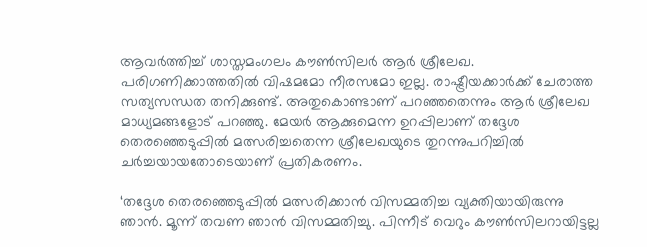ആവര്‍ത്തിച്ച് ശാസ്തമംഗലം കൗണ്‍സിലര്‍ ആര്‍ ശ്രീലേഖ. പരിഗണിക്കാത്തതില്‍ വിഷമമോ നീരസമോ ഇല്ല. രാഷ്ട്രീയക്കാര്‍ക്ക് ചേരാത്ത സത്യസന്ധത തനിക്കുണ്ട്. അതുകൊണ്ടാണ് പറഞ്ഞതെന്നും ആര്‍ ശ്രീലേഖ മാധ്യമങ്ങളോട് പറഞ്ഞു. മേയര്‍ ആക്കുമെന്ന ഉറപ്പിലാണ് തദ്ദേശ തെരഞ്ഞെടുപ്പില്‍ മത്സരിച്ചതെന്ന ശ്രീലേഖയുടെ തുറന്നുപറിച്ചില്‍ ചര്‍ച്ചയായതോടെയാണ് പ്രതികരണം.

‘തദ്ദേശ തെരഞ്ഞെടുപ്പില്‍ മത്സരിക്കാന്‍ വിസമ്മതിച്ച വ്യക്തിയായിരുന്നു ഞാന്‍. മൂന്ന് തവണ ഞാന്‍ വിസമ്മതിച്ചു. പിന്നീട് വെറും കൗണ്‍സിലറായിട്ടല്ല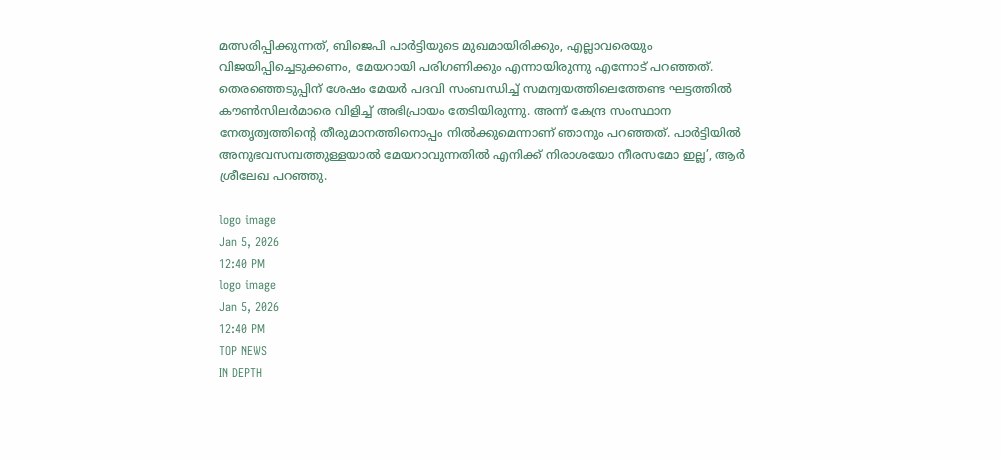മത്സരിപ്പിക്കുന്നത്, ബിജെപി പാര്‍ട്ടിയുടെ മുഖമായിരിക്കും, എല്ലാവരെയും വിജയിപ്പിച്ചെടുക്കണം, മേയറായി പരിഗണിക്കും എന്നായിരുന്നു എന്നോട് പറഞ്ഞത്. തെരഞ്ഞെടുപ്പിന് ശേഷം മേയര്‍ പദവി സംബന്ധിച്ച് സമന്വയത്തിലെത്തേണ്ട ഘട്ടത്തില്‍ കൗണ്‍സിലര്‍മാരെ വിളിച്ച് അഭിപ്രായം തേടിയിരുന്നു. അന്ന് കേന്ദ്ര സംസ്ഥാന നേതൃത്വത്തിന്റെ തീരുമാനത്തിനൊപ്പം നില്‍ക്കുമെന്നാണ് ഞാനും പറഞ്ഞത്. പാര്‍ട്ടിയില്‍ അനുഭവസമ്പത്തുള്ളയാല്‍ മേയറാവുന്നതില്‍ എനിക്ക് നിരാശയോ നീരസമോ ഇല്ല’, ആര്‍ ശ്രീലേഖ പറഞ്ഞു.

logo image
Jan 5, 2026
12:40 PM
logo image
Jan 5, 2026
12:40 PM
TOP NEWS
IN DEPTH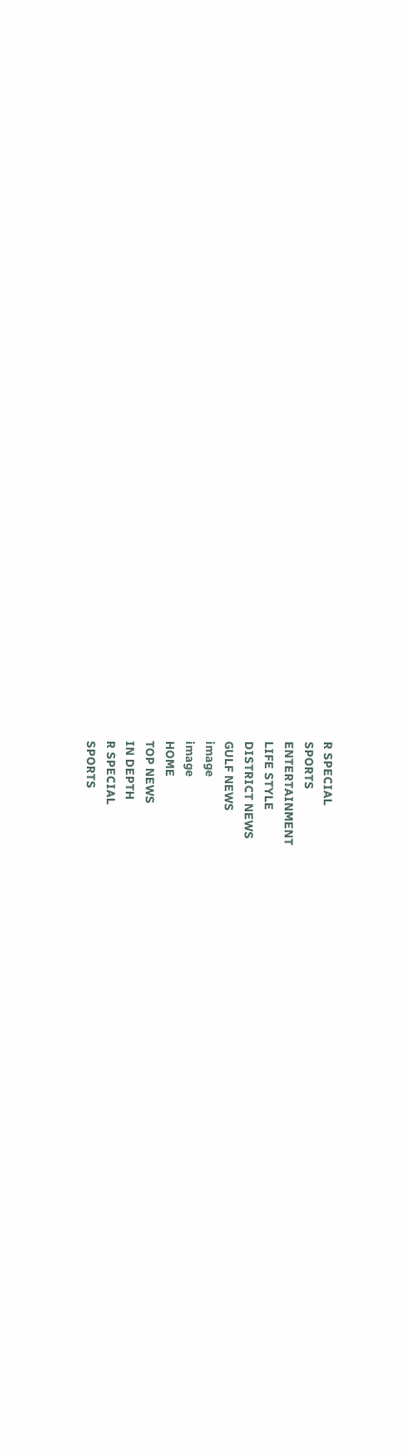R SPECIAL
SPORTS
ENTERTAINMENT
LIFE STYLE
DISTRICT NEWS
GULF NEWS
image
image
HOME
TOP NEWS
IN DEPTH
R SPECIAL
SPORTS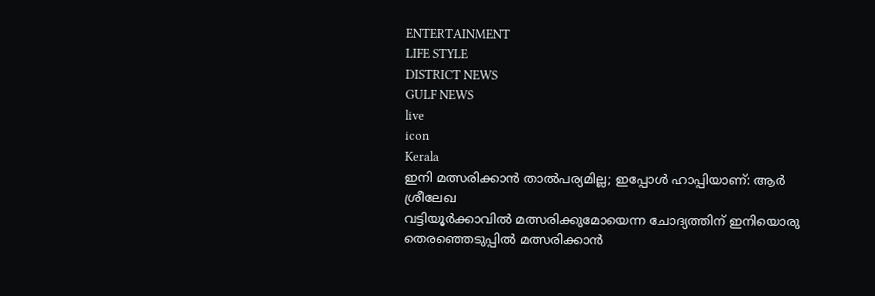ENTERTAINMENT
LIFE STYLE
DISTRICT NEWS
GULF NEWS
live
icon
Kerala
ഇനി മത്സരിക്കാന്‍ താല്‍പര്യമില്ല; ഇപ്പോള്‍ ഹാപ്പിയാണ്: ആര്‍ ശ്രീലേഖ
വട്ടിയൂര്‍ക്കാവില്‍ മത്സരിക്കുമോയെന്ന ചോദ്യത്തിന് ഇനിയൊരു തെരഞ്ഞെടുപ്പില്‍ മത്സരിക്കാന്‍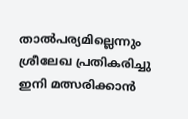താല്‍പര്യമില്ലെന്നും ശ്രീലേഖ പ്രതികരിച്ചു
ഇനി മത്സരിക്കാന്‍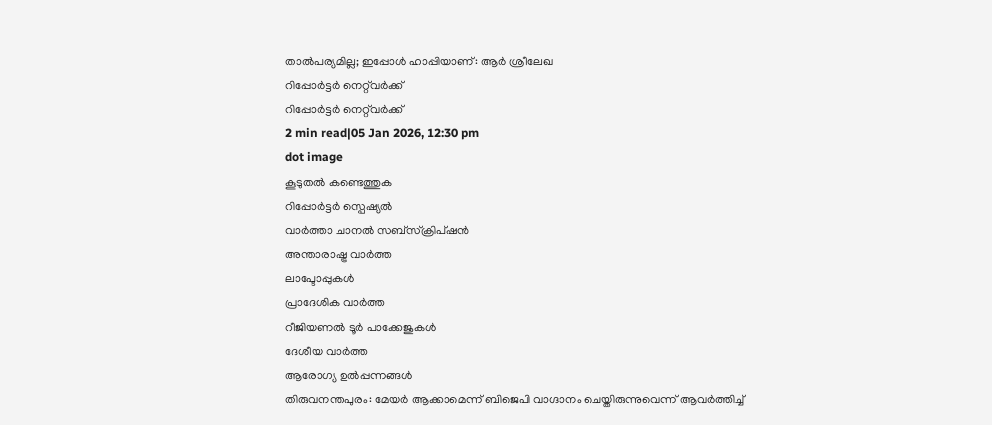താല്‍പര്യമില്ല; ഇപ്പോള്‍ ഹാപ്പിയാണ്: ആര്‍ ശ്രീലേഖ
റിപ്പോർട്ടർ നെറ്റ്‌വര്‍ക്ക്‌
റിപ്പോർട്ടർ നെറ്റ്‌വര്‍ക്ക്‌
2 min read|05 Jan 2026, 12:30 pm
dot image
കൂടുതൽ കണ്ടെത്തുക
റിപ്പോർട്ടർ സ്പെഷ്യൽ
വാർത്താ ചാനൽ സബ്സ്ക്രിപ്ഷൻ
അന്താരാഷ്ട്ര വാർത്ത
ലാപ്ടോപ്പുകൾ
പ്രാദേശിക വാർത്ത
റീജിയണൽ ടൂർ പാക്കേജുകൾ
ദേശീയ വാർത്ത
ആരോഗ്യ ഉൽപ്പന്നങ്ങൾ
തിരുവനന്തപുരം: മേയര്‍ ആക്കാമെന്ന് ബിജെപി വാഗ്ദാനം ചെയ്തിരുന്നുവെന്ന് ആവര്‍ത്തിച്ച്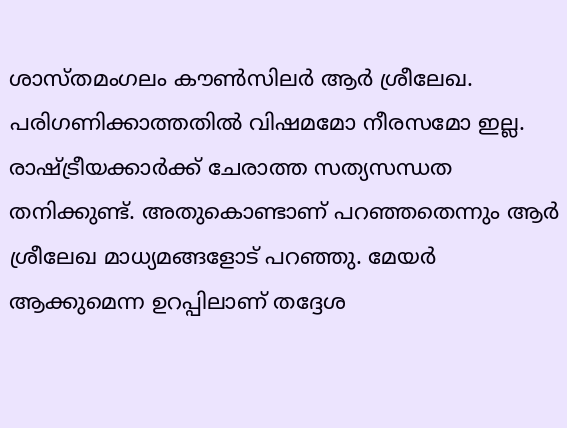ശാസ്തമംഗലം കൗണ്‍സിലര്‍ ആര്‍ ശ്രീലേഖ. പരിഗണിക്കാത്തതില്‍ വിഷമമോ നീരസമോ ഇല്ല. രാഷ്ട്രീയക്കാര്‍ക്ക് ചേരാത്ത സത്യസന്ധത തനിക്കുണ്ട്. അതുകൊണ്ടാണ് പറഞ്ഞതെന്നും ആര്‍ ശ്രീലേഖ മാധ്യമങ്ങളോട് പറഞ്ഞു. മേയര്‍ ആക്കുമെന്ന ഉറപ്പിലാണ് തദ്ദേശ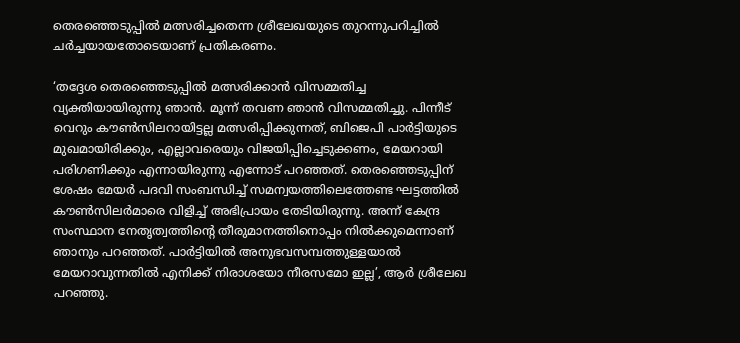തെരഞ്ഞെടുപ്പില്‍ മത്സരിച്ചതെന്ന ശ്രീലേഖയുടെ തുറന്നുപറിച്ചില്‍ ചര്‍ച്ചയായതോടെയാണ് പ്രതികരണം.

‘തദ്ദേശ തെരഞ്ഞെടുപ്പില്‍ മത്സരിക്കാന്‍ വിസമ്മതിച്ച വ്യക്തിയായിരുന്നു ഞാന്‍. മൂന്ന് തവണ ഞാന്‍ വിസമ്മതിച്ചു. പിന്നീട് വെറും കൗണ്‍സിലറായിട്ടല്ല മത്സരിപ്പിക്കുന്നത്, ബിജെപി പാര്‍ട്ടിയുടെ മുഖമായിരിക്കും, എല്ലാവരെയും വിജയിപ്പിച്ചെടുക്കണം, മേയറായി പരിഗണിക്കും എന്നായിരുന്നു എന്നോട് പറഞ്ഞത്. തെരഞ്ഞെടുപ്പിന് ശേഷം മേയര്‍ പദവി സംബന്ധിച്ച് സമന്വയത്തിലെത്തേണ്ട ഘട്ടത്തില്‍ കൗണ്‍സിലര്‍മാരെ വിളിച്ച് അഭിപ്രായം തേടിയിരുന്നു. അന്ന് കേന്ദ്ര സംസ്ഥാന നേതൃത്വത്തിന്റെ തീരുമാനത്തിനൊപ്പം നില്‍ക്കുമെന്നാണ് ഞാനും പറഞ്ഞത്. പാര്‍ട്ടിയില്‍ അനുഭവസമ്പത്തുള്ളയാല്‍ മേയറാവുന്നതില്‍ എനിക്ക് നിരാശയോ നീരസമോ ഇല്ല’, ആര്‍ ശ്രീലേഖ പറഞ്ഞു.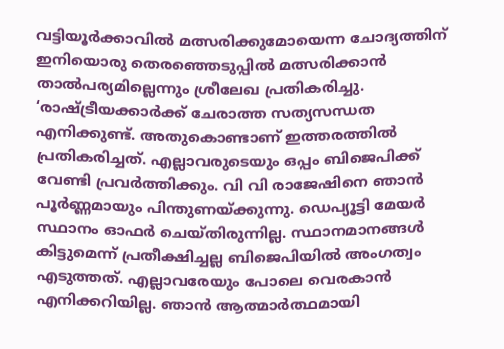വട്ടിയൂര്‍ക്കാവില്‍ മത്സരിക്കുമോയെന്ന ചോദ്യത്തിന് ഇനിയൊരു തെരഞ്ഞെടുപ്പില്‍ മത്സരിക്കാന്‍ താല്‍പര്യമില്ലെന്നും ശ്രീലേഖ പ്രതികരിച്ചു.
‘രാഷ്ട്രീയക്കാര്‍ക്ക് ചേരാത്ത സത്യസന്ധത എനിക്കുണ്ട്. അതുകൊണ്ടാണ് ഇത്തരത്തില്‍ പ്രതികരിച്ചത്. എല്ലാവരുടെയും ഒപ്പം ബിജെപിക്ക് വേണ്ടി പ്രവര്‍ത്തിക്കും. വി വി രാജേഷിനെ ഞാന്‍ പൂര്‍ണ്ണമായും പിന്തുണയ്ക്കുന്നു. ഡെപ്യൂട്ടി മേയര്‍ സ്ഥാനം ഓഫര്‍ ചെയ്തിരുന്നില്ല. സ്ഥാനമാനങ്ങള്‍ കിട്ടുമെന്ന് പ്രതീക്ഷിച്ചല്ല ബിജെപിയില്‍ അംഗത്വം എടുത്തത്. എല്ലാവരേയും പോലെ വെരകാന്‍ എനിക്കറിയില്ല. ഞാന്‍ ആത്മാര്‍ത്ഥമായി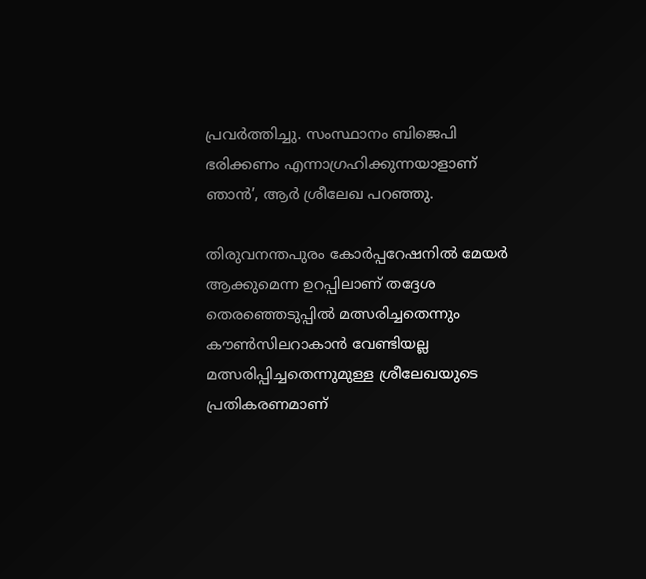പ്രവര്‍ത്തിച്ചു. സംസ്ഥാനം ബിജെപി ഭരിക്കണം എന്നാഗ്രഹിക്കുന്നയാളാണ് ഞാന്‍’, ആര്‍ ശ്രീലേഖ പറഞ്ഞു.

തിരുവനന്തപുരം കോര്‍പ്പറേഷനില്‍ മേയര്‍ ആക്കുമെന്ന ഉറപ്പിലാണ് തദ്ദേശ തെരഞ്ഞെടുപ്പില്‍ മത്സരിച്ചതെന്നും കൗണ്‍സിലറാകാന്‍ വേണ്ടിയല്ല മത്സരിപ്പിച്ചതെന്നുമുള്ള ശ്രീലേഖയുടെ പ്രതികരണമാണ്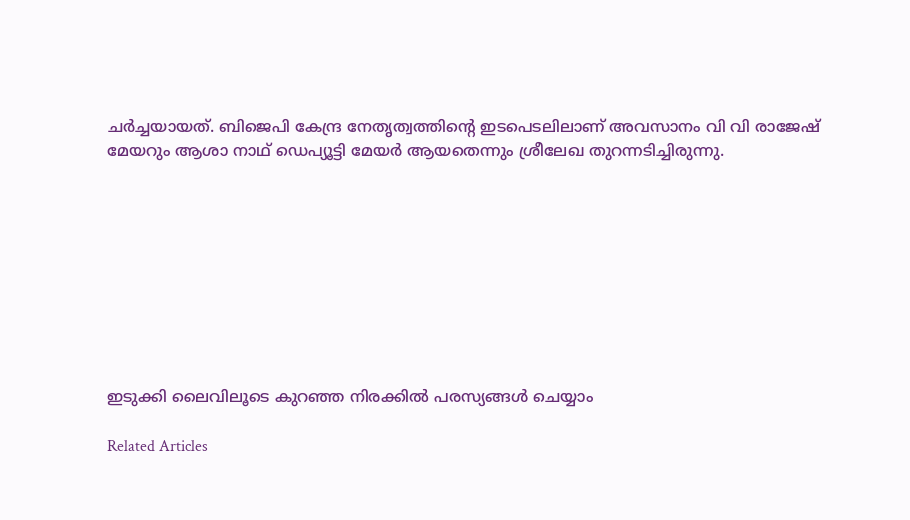ചര്‍ച്ചയായത്. ബിജെപി കേന്ദ്ര നേതൃത്വത്തിന്റെ ഇടപെടലിലാണ് അവസാനം വി വി രാജേഷ് മേയറും ആശാ നാഥ് ഡെപ്യൂട്ടി മേയര്‍ ആയതെന്നും ശ്രീലേഖ തുറന്നടിച്ചിരുന്നു.









ഇടുക്കി ലൈവിലൂടെ കുറഞ്ഞ നിരക്കിൽ പരസ്യങ്ങൾ ചെയ്യാം

Related Articles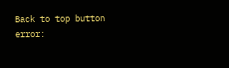Back to top button
error: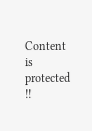Content is protected !!